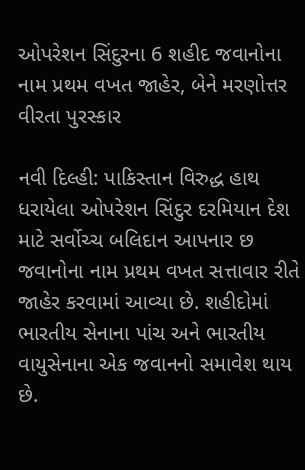ઓપરેશન સિંદુરના 6 શહીદ જવાનોના નામ પ્રથમ વખત જાહેર, બેને મરણોત્તર વીરતા પુરસ્કાર

નવી દિલ્હી: પાકિસ્તાન વિરુદ્ધ હાથ ધરાયેલા ઓપરેશન સિંદુર દરમિયાન દેશ માટે સર્વોચ્ચ બલિદાન આપનાર છ જવાનોના નામ પ્રથમ વખત સત્તાવાર રીતે જાહેર કરવામાં આવ્યા છે. શહીદોમાં ભારતીય સેનાના પાંચ અને ભારતીય વાયુસેનાના એક જવાનનો સમાવેશ થાય છે.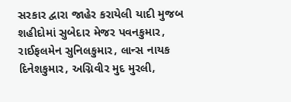સરકાર દ્વારા જાહેર કરાયેલી યાદી મુજબ શહીદોમાં સુબેદાર મેજર પવનકુમાર, રાઈફલમેન સુનિલકુમાર, લાન્સ નાયક દિનેશકુમાર, અગ્નિવીર મુદ મુરલી,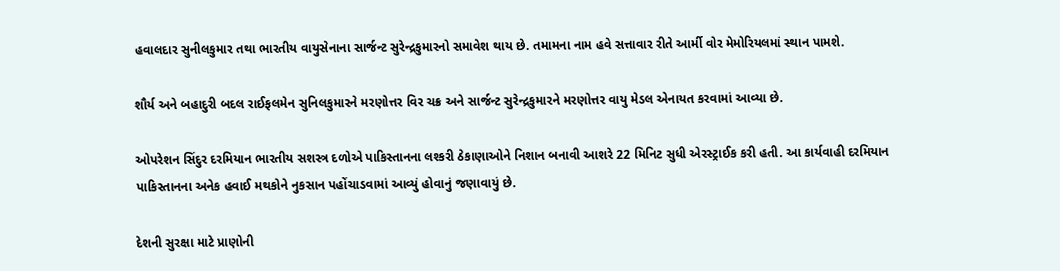હવાલદાર સુનીલકુમાર તથા ભારતીય વાયુસેનાના સાર્જન્ટ સુરેન્દ્રકુમારનો સમાવેશ થાય છે. તમામના નામ હવે સત્તાવાર રીતે આર્મી વોર મેમોરિયલમાં સ્થાન પામશે.

શૌર્ય અને બહાદુરી બદલ રાઈફલમેન સુનિલકુમારને મરણોત્તર વિર ચક્ર અને સાર્જન્ટ સુરેન્દ્રકુમારને મરણોત્તર વાયુ મેડલ એનાયત કરવામાં આવ્યા છે.

ઓપરેશન સિંદુર દરમિયાન ભારતીય સશસ્ત્ર દળોએ પાકિસ્તાનના લશ્કરી ઠેકાણાઓને નિશાન બનાવી આશરે 22 મિનિટ સુધી એરસ્ટ્રાઈક કરી હતી. આ કાર્યવાહી દરમિયાન પાકિસ્તાનના અનેક હવાઈ મથકોને નુકસાન પહોંચાડવામાં આવ્યું હોવાનું જણાવાયું છે.

દેશની સુરક્ષા માટે પ્રાણોની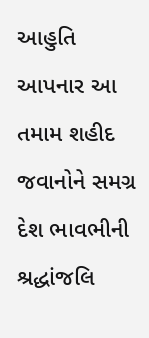આહુતિ આપનાર આ તમામ શહીદ જવાનોને સમગ્ર દેશ ભાવભીની શ્રદ્ધાંજલિ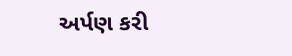અર્પણ કરી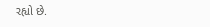રહ્યો છે.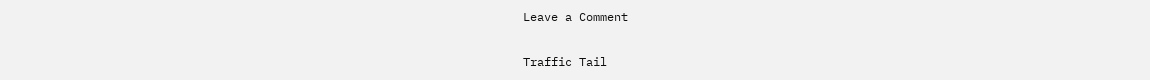Leave a Comment

Traffic Tail